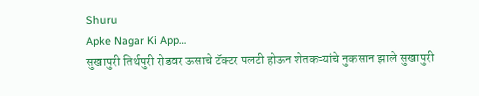Shuru
Apke Nagar Ki App…
सुखापुरी तिर्थपुरी रोडवर ऊसाचे टॅक्टर पलटी होऊन शेतकऱ्यांचे नुकसान झाले सुखापुरी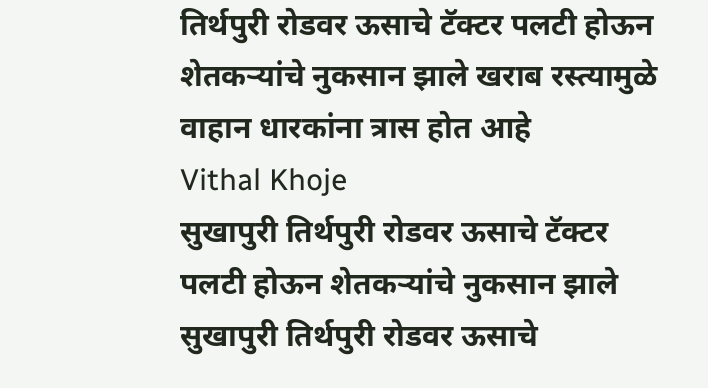तिर्थपुरी रोडवर ऊसाचे टॅक्टर पलटी होऊन शेतकऱ्यांचे नुकसान झाले खराब रस्त्यामुळे वाहान धारकांना त्रास होत आहे
Vithal Khoje
सुखापुरी तिर्थपुरी रोडवर ऊसाचे टॅक्टर पलटी होऊन शेतकऱ्यांचे नुकसान झाले सुखापुरी तिर्थपुरी रोडवर ऊसाचे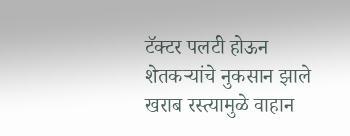टॅक्टर पलटी होऊन शेतकऱ्यांचे नुकसान झाले खराब रस्त्यामुळे वाहान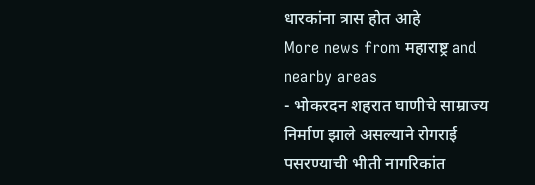धारकांना त्रास होत आहे
More news from महाराष्ट्र and nearby areas
- भोकरदन शहरात घाणीचे साम्राज्य निर्माण झाले असल्याने रोगराई पसरण्याची भीती नागरिकांत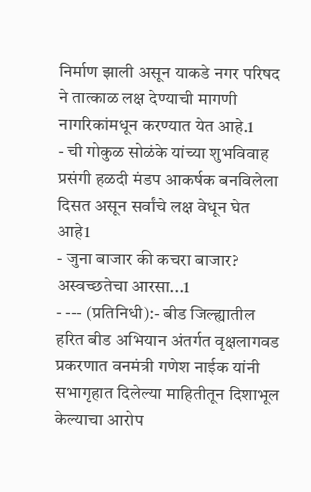निर्माण झाली असून याकडे नगर परिषद ने तात्काळ लक्ष देण्याची मागणी नागरिकांमधून करण्यात येत आहे.1
- ची गोकुळ सोळंके यांच्या शुभविवाह प्रसंगी हळदी मंडप आकर्षक बनविलेला दिसत असून सर्वांचे लक्ष वेधून घेत आहे1
- जुना बाजार की कचरा बाजार? अस्वच्छतेचा आरसा...1
- --- (प्रतिनिधी):- बीड जिल्ह्यातील हरित बीड अभियान अंतर्गत वृक्षलागवड प्रकरणात वनमंत्री गणेश नाईक यांनी सभागृहात दिलेल्या माहितीतून दिशाभूल केल्याचा आरोप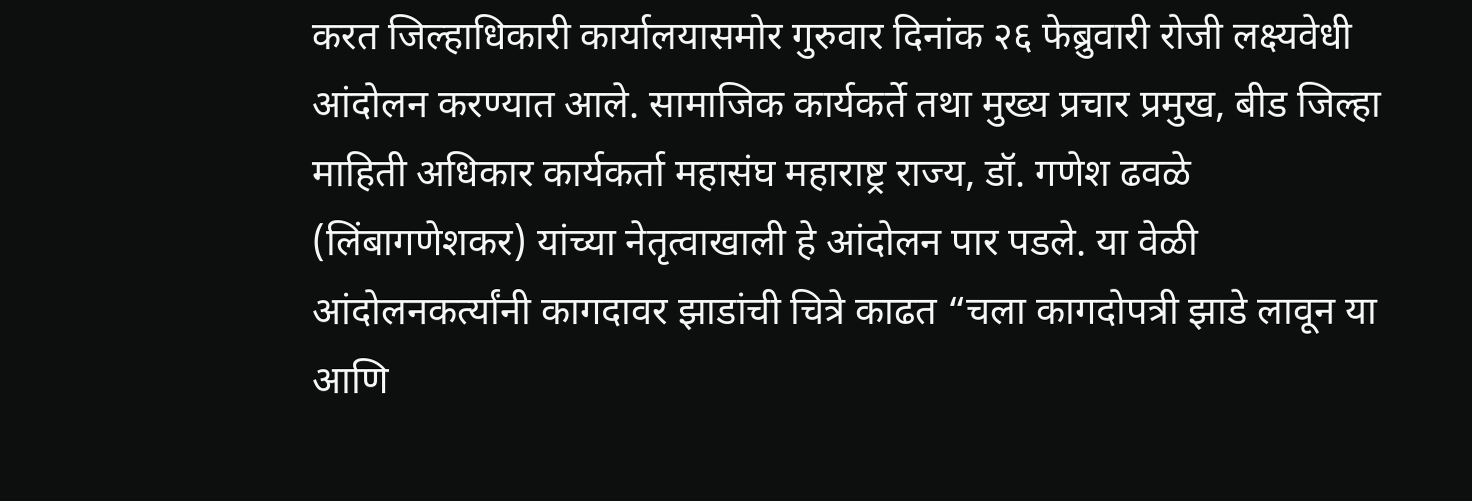करत जिल्हाधिकारी कार्यालयासमोर गुरुवार दिनांक २६ फेब्रुवारी रोजी लक्ष्यवेधी आंदोलन करण्यात आले. सामाजिक कार्यकर्ते तथा मुख्य प्रचार प्रमुख, बीड जिल्हा माहिती अधिकार कार्यकर्ता महासंघ महाराष्ट्र राज्य, डॉ. गणेश ढवळे (लिंबागणेशकर) यांच्या नेतृत्वाखाली हे आंदोलन पार पडले. या वेळी आंदोलनकर्त्यांनी कागदावर झाडांची चित्रे काढत “चला कागदोपत्री झाडे लावून या आणि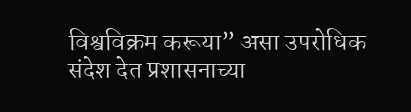विश्वविक्रम करूया” असा उपरोधिक संदेश देत प्रशासनाच्या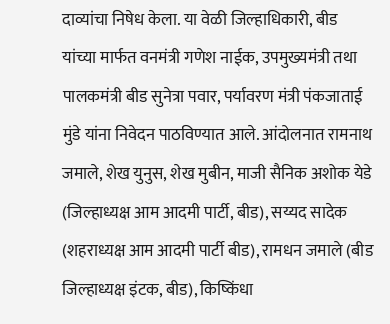दाव्यांचा निषेध केला. या वेळी जिल्हाधिकारी, बीड यांच्या मार्फत वनमंत्री गणेश नाईक, उपमुख्यमंत्री तथा पालकमंत्री बीड सुनेत्रा पवार, पर्यावरण मंत्री पंकजाताई मुंडे यांना निवेदन पाठविण्यात आले. आंदोलनात रामनाथ जमाले, शेख युनुस, शेख मुबीन, माजी सैनिक अशोक येडे (जिल्हाध्यक्ष आम आदमी पार्टी, बीड), सय्यद सादेक (शहराध्यक्ष आम आदमी पार्टी बीड), रामधन जमाले (बीड जिल्हाध्यक्ष इंटक, बीड), किष्किंधा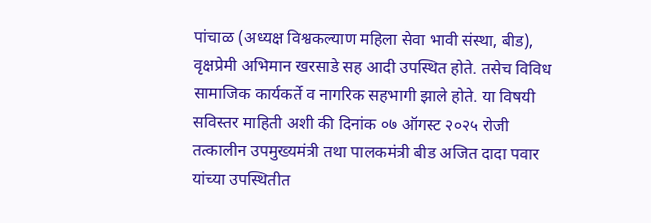पांचाळ (अध्यक्ष विश्वकल्याण महिला सेवा भावी संस्था, बीड), वृक्षप्रेमी अभिमान खरसाडे सह आदी उपस्थित होते. तसेच विविध सामाजिक कार्यकर्ते व नागरिक सहभागी झाले होते. या विषयी सविस्तर माहिती अशी की दिनांक ०७ ऑगस्ट २०२५ रोजी तत्कालीन उपमुख्यमंत्री तथा पालकमंत्री बीड अजित दादा पवार यांच्या उपस्थितीत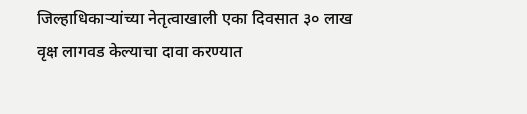जिल्हाधिकाऱ्यांच्या नेतृत्वाखाली एका दिवसात ३० लाख वृक्ष लागवड केल्याचा दावा करण्यात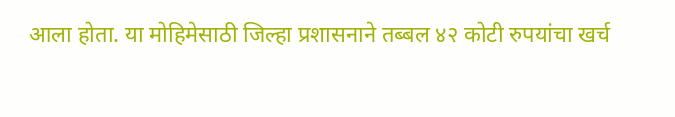आला होता. या मोहिमेसाठी जिल्हा प्रशासनाने तब्बल ४२ कोटी रुपयांचा खर्च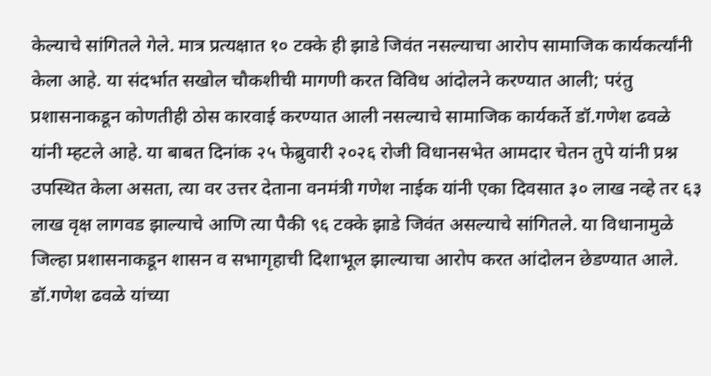केल्याचे सांगितले गेले. मात्र प्रत्यक्षात १० टक्के ही झाडे जिवंत नसल्याचा आरोप सामाजिक कार्यकर्त्यांनी केला आहे. या संदर्भात सखोल चौकशीची मागणी करत विविध आंदोलने करण्यात आली; परंतु प्रशासनाकडून कोणतीही ठोस कारवाई करण्यात आली नसल्याचे सामाजिक कार्यकर्ते डॉ.गणेश ढवळे यांनी म्हटले आहे. या बाबत दिनांक २५ फेब्रुवारी २०२६ रोजी विधानसभेत आमदार चेतन तुपे यांनी प्रश्न उपस्थित केला असता, त्या वर उत्तर देताना वनमंत्री गणेश नाईक यांनी एका दिवसात ३० लाख नव्हे तर ६३ लाख वृक्ष लागवड झाल्याचे आणि त्या पैकी ९६ टक्के झाडे जिवंत असल्याचे सांगितले. या विधानामुळे जिल्हा प्रशासनाकडून शासन व सभागृहाची दिशाभूल झाल्याचा आरोप करत आंदोलन छेडण्यात आले. डॉ.गणेश ढवळे यांच्या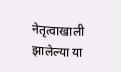नेतृत्वाखाली झालेल्या या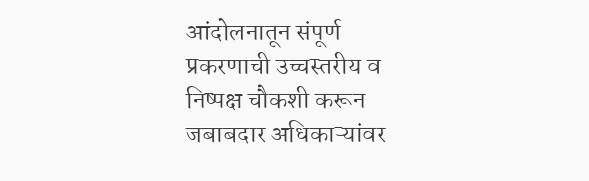आंदोलनातून संपूर्ण प्रकरणाची उच्चस्तरीय व निष्पक्ष चौकशी करून जबाबदार अधिकाऱ्यांवर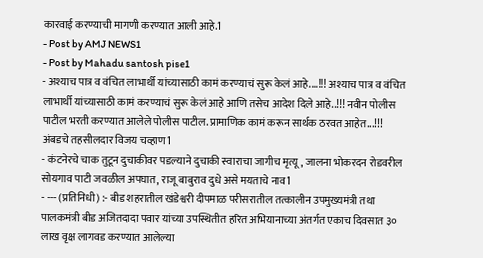कारवाई करण्याची मागणी करण्यात आली आहे.1
- Post by AMJ NEWS1
- Post by Mahadu santosh pise1
- अश्याच पात्र व वंचित लाभार्थी यांच्यासाठी कामं करण्याचं सुरू केलं आहे....!!! अश्याच पात्र व वंचित लाभार्थी यांच्यासाठी कामं करण्याचं सुरू केलं आहे आणि तसेच आदेश दिले आहे..!!! नवीन पोलीस पाटील भरती करण्यात आलेले पोलीस पाटील. प्रामाणिक कामं करून सार्थक ठरवत आहेत...!!! अंबडचे तहसीलदार विजय चव्हाण1
- कंटनेरचे चाक तुटून दुचाकीवर पडल्याने दुचाकी स्वाराचा जागीच मृत्यू, जालना भोकरदन रोडवरील सोयगाव पाटी जवळील अपघात, राजू बाबुराव दुधे असे मयताचे नाव1
- --- (प्रतिनिधी) :- बीड शहरातील खंडेश्वरी दीपमाळ परीसरातील तत्कालीन उपमुख्यमंत्री तथा पालकमंत्री बीड अजितदादा पवार यांच्या उपस्थितीत हरित अभियानाच्या अंतर्गत एकाच दिवसात ३० लाख वृक्ष लागवड करण्यात आलेल्या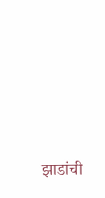झाडांची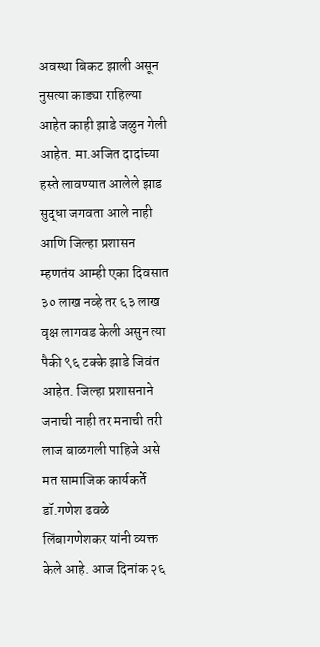अवस्था बिकट झाली असून नुसत्या काड्या राहिल्या आहेत काही झाडे जळुन गेली आहेत. मा.अजित दादांच्या हस्ते लावण्यात आलेले झाड सुद्धा जगवता आले नाही आणि जिल्हा प्रशासन म्हणतंय आम्ही एका दिवसात ३० लाख नव्हे तर ६३ लाख वृक्ष लागवड केली असुन त्या पैकी ९६ टक्के झाडे जिवंत आहेत. जिल्हा प्रशासनाने जनाची नाही तर मनाची तरी लाज बाळगली पाहिजे असे मत सामाजिक कार्यकर्ते डॉ.गणेश ढवळे लिंबागणेशकर यांनी व्यक्त केले आहे. आज दिनांक २६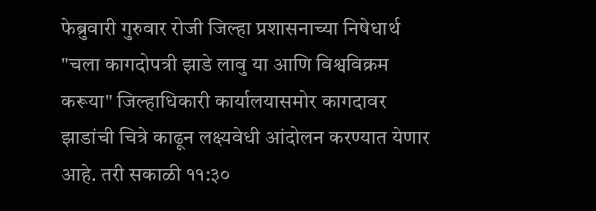फेब्रुवारी गुरुवार रोजी जिल्हा प्रशासनाच्या निषेधार्थ "चला कागदोपत्री झाडे लावु या आणि विश्वविक्रम करूया" जिल्हाधिकारी कार्यालयासमोर कागदावर झाडांची चित्रे काढून लक्ष्यवेधी आंदोलन करण्यात येणार आहे. तरी सकाळी ११:३०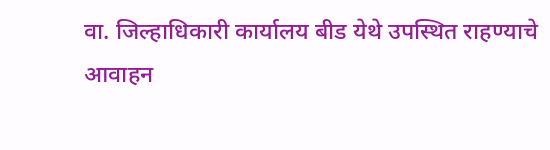वा. जिल्हाधिकारी कार्यालय बीड येथे उपस्थित राहण्याचे आवाहन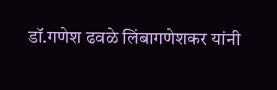डॉ.गणेश ढवळे लिंबागणेशकर यांनी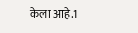केला आहे.1